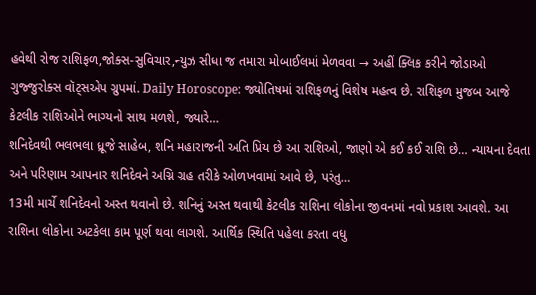હવેથી રોજ રાશિફળ,જોક્સ-સુવિચાર,ન્યુઝ સીધા જ તમારા મોબાઈલમાં મેળવવા → અહીં ક્લિક કરીને જોડાઓ ગુજ્જુરોક્સ વૉટ્સએપ ગ્રુપમાં. Daily Horoscope: જ્યોતિષમાં રાશિફળનું વિશેષ મહત્વ છે. રાશિફળ મુજબ આજે કેટલીક રાશિઓને ભાગ્યનો સાથ મળશે, જ્યારે…
શનિદેવથી ભલભલા ધ્રૂજે સાહેબ, શનિ મહારાજની અતિ પ્રિય છે આ રાશિઓ, જાણો એ કઈ કઈ રાશિ છે… ન્યાયના દેવતા અને પરિણામ આપનાર શનિદેવને અગ્નિ ગ્રહ તરીકે ઓળખવામાં આવે છે, પરંતુ…
13મી માર્ચે શનિદેવનો અસ્ત થવાનો છે. શનિનું અસ્ત થવાથી કેટલીક રાશિના લોકોના જીવનમાં નવો પ્રકાશ આવશે. આ રાશિના લોકોના અટકેલા કામ પૂર્ણ થવા લાગશે. આર્થિક સ્થિતિ પહેલા કરતા વધુ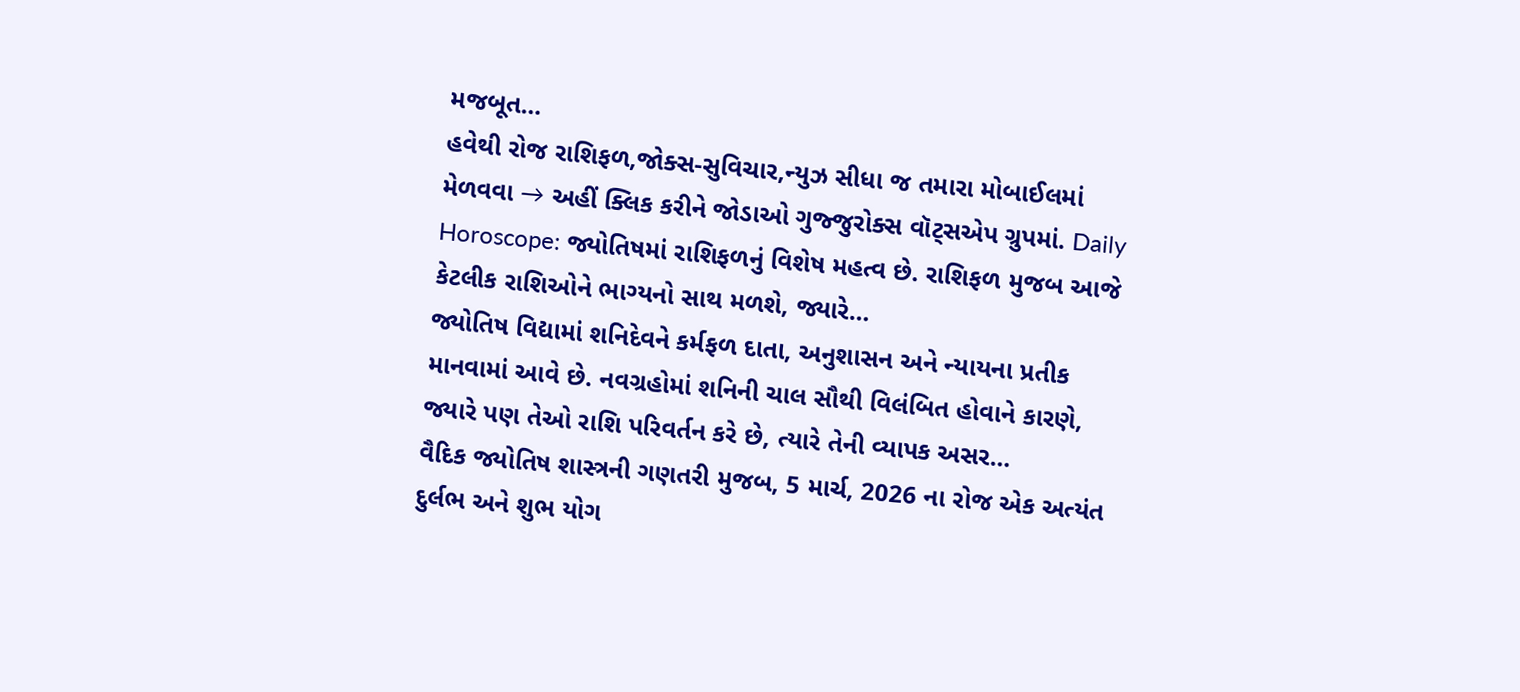મજબૂત…
હવેથી રોજ રાશિફળ,જોક્સ-સુવિચાર,ન્યુઝ સીધા જ તમારા મોબાઈલમાં મેળવવા → અહીં ક્લિક કરીને જોડાઓ ગુજ્જુરોક્સ વૉટ્સએપ ગ્રુપમાં. Daily Horoscope: જ્યોતિષમાં રાશિફળનું વિશેષ મહત્વ છે. રાશિફળ મુજબ આજે કેટલીક રાશિઓને ભાગ્યનો સાથ મળશે, જ્યારે…
જ્યોતિષ વિદ્યામાં શનિદેવને કર્મફળ દાતા, અનુશાસન અને ન્યાયના પ્રતીક માનવામાં આવે છે. નવગ્રહોમાં શનિની ચાલ સૌથી વિલંબિત હોવાને કારણે, જ્યારે પણ તેઓ રાશિ પરિવર્તન કરે છે, ત્યારે તેની વ્યાપક અસર…
વૈદિક જ્યોતિષ શાસ્ત્રની ગણતરી મુજબ, 5 માર્ચ, 2026 ના રોજ એક અત્યંત દુર્લભ અને શુભ યોગ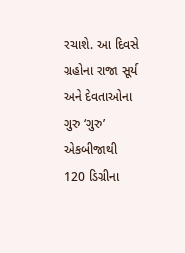રચાશે. આ દિવસે ગ્રહોના રાજા સૂર્ય અને દેવતાઓના ગુરુ ‘ગુરુ’ એકબીજાથી 120 ડિગ્રીના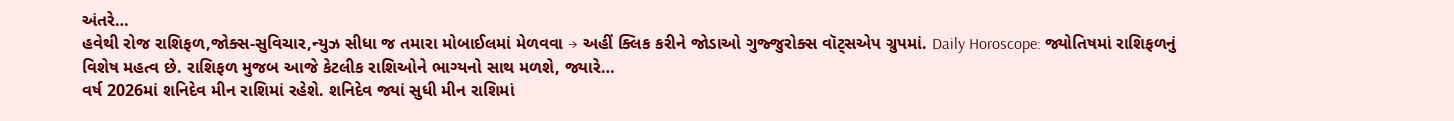અંતરે…
હવેથી રોજ રાશિફળ,જોક્સ-સુવિચાર,ન્યુઝ સીધા જ તમારા મોબાઈલમાં મેળવવા → અહીં ક્લિક કરીને જોડાઓ ગુજ્જુરોક્સ વૉટ્સએપ ગ્રુપમાં. Daily Horoscope: જ્યોતિષમાં રાશિફળનું વિશેષ મહત્વ છે. રાશિફળ મુજબ આજે કેટલીક રાશિઓને ભાગ્યનો સાથ મળશે, જ્યારે…
વર્ષ 2026માં શનિદેવ મીન રાશિમાં રહેશે. શનિદેવ જ્યાં સુધી મીન રાશિમાં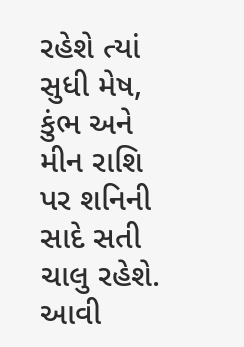રહેશે ત્યાં સુધી મેષ, કુંભ અને મીન રાશિ પર શનિની સાદે સતી ચાલુ રહેશે. આવી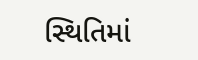સ્થિતિમાં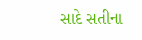સાદે સતીના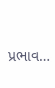પ્રભાવ…